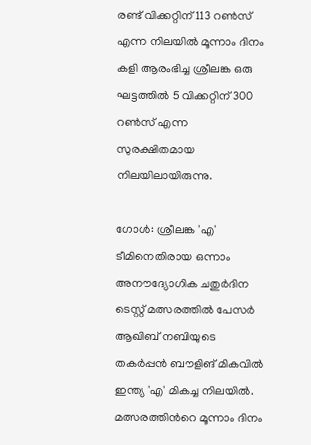രണ്ട് വിക്കറ്റിന് 113 റൺസ് എന്ന നിലയിൽ മൂന്നാം ദിനം കളി ആരംഭിച്ച ശ്രീലങ്ക ഒരു ഘട്ടത്തിൽ 5 വിക്കറ്റിന് 300 റൺസ് എന്ന സുരക്ഷിതമായ നിലയിലായിരുന്നു.

ഗോള്‍: ശ്രീലങ്ക 'എ' ടീമിനെതിരായ ഒന്നാം അനൗദ്യോഗിക ചതുര്‍ദിന ടെസ്റ്റ് മത്സരത്തിൽ പേസര്‍ ആഖിബ് നബിയുടെ തകർപ്പൻ ബൗളിങ് മികവിൽ ഇന്ത്യ 'എ' മികച്ച നിലയില്‍. മത്സരത്തിന്‍റെ മൂന്നാം ദിനം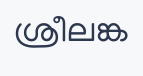ശ്രീലങ്ക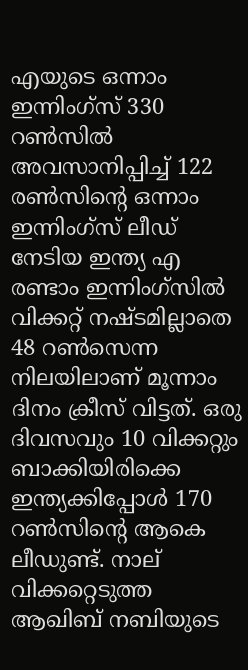എയുടെ ഒന്നാം ഇന്നിംഗ്സ് 330 റണ്‍സില്‍ അവസാനിപ്പിച്ച് 122 രണ്‍സിന്‍റെ ഒന്നാം ഇന്നിംഗ്സ് ലീഡ് നേടിയ ഇന്ത്യ എ രണ്ടാം ഇന്നിംഗ്സില്‍ വിക്കറ്റ് നഷ്ടമില്ലാതെ 48 റണ്‍സെന്ന നിലയിലാണ് മൂന്നാം ദിനം ക്രീസ് വിട്ടത്. ഒരു ദിവസവും 10 വിക്കറ്റും ബാക്കിയിരിക്കെ ഇന്ത്യക്കിപ്പോള്‍ 170 റണ്‍സിന്‍റെ ആകെ ലീഡുണ്ട്. നാല് വിക്കറ്റെടുത്ത ആഖിബ് നബിയുടെ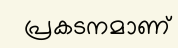പ്രകടനമാണ്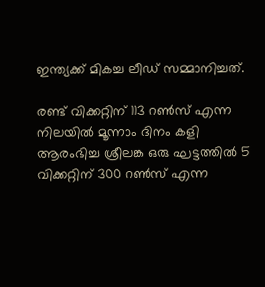ഇന്ത്യക്ക് മികച്ച ലീഡ് സമ്മാനിച്ചത്.

രണ്ട് വിക്കറ്റിന് 113 റൺസ് എന്ന നിലയിൽ മൂന്നാം ദിനം കളി ആരംഭിച്ച ശ്രീലങ്ക ഒരു ഘട്ടത്തിൽ 5 വിക്കറ്റിന് 300 റൺസ് എന്ന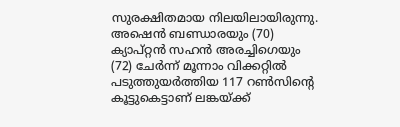സുരക്ഷിതമായ നിലയിലായിരുന്നു. അഷെൻ ബണ്ഡാരയും (70) ക്യാപ്റ്റൻ സഹൻ അരച്ചിഗെയും (72) ചേർന്ന് മൂന്നാം വിക്കറ്റിൽ പടുത്തുയർത്തിയ 117 റൺസിന്‍റെ കൂട്ടുകെട്ടാണ് ലങ്കയ്ക്ക്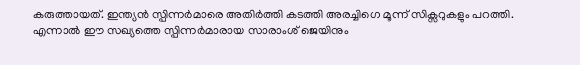കരുത്തായത്. ഇന്ത്യൻ സ്പിന്നർമാരെ അതിർത്തി കടത്തി അരച്ചിഗെ മൂന്ന് സിക്സറുകളും പറത്തി. എന്നാൽ ഈ സഖ്യത്തെ സ്പിന്നർമാരായ സാരാംശ് ജെയിനും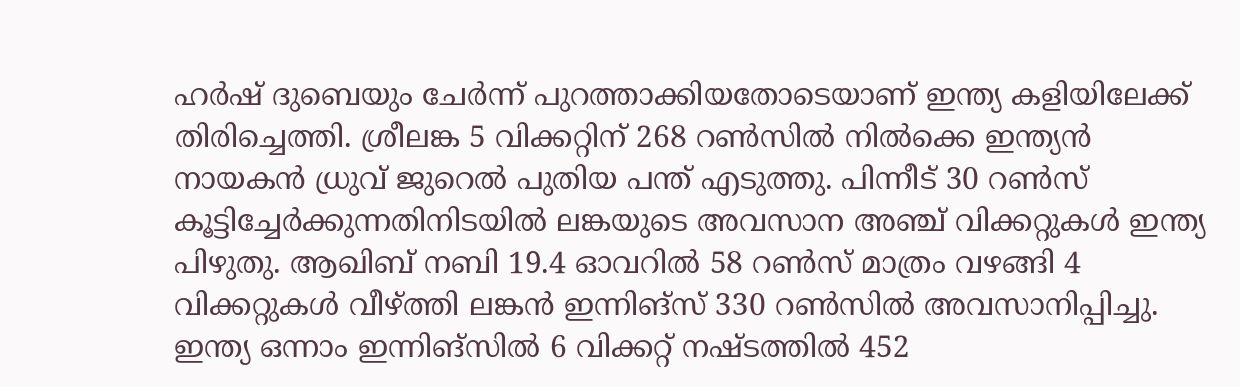ഹർഷ് ദുബെയും ചേർന്ന് പുറത്താക്കിയതോടെയാണ് ഇന്ത്യ കളിയിലേക്ക് തിരിച്ചെത്തി. ശ്രീലങ്ക 5 വിക്കറ്റിന് 268 റൺസിൽ നിൽക്കെ ഇന്ത്യൻ നായകൻ ധ്രുവ് ജുറെൽ പുതിയ പന്ത് എടുത്തു. പിന്നീട് 30 റൺസ് കൂട്ടിച്ചേർക്കുന്നതിനിടയിൽ ലങ്കയുടെ അവസാന അഞ്ച് വിക്കറ്റുകൾ ഇന്ത്യ പിഴുതു. ആഖിബ് നബി 19.4 ഓവറിൽ 58 റൺസ് മാത്രം വഴങ്ങി 4 വിക്കറ്റുകൾ വീഴ്ത്തി ലങ്കൻ ഇന്നിങ്സ് 330 റൺസിൽ അവസാനിപ്പിച്ചു. ഇന്ത്യ ഒന്നാം ഇന്നിങ്സിൽ 6 വിക്കറ്റ് നഷ്ടത്തിൽ 452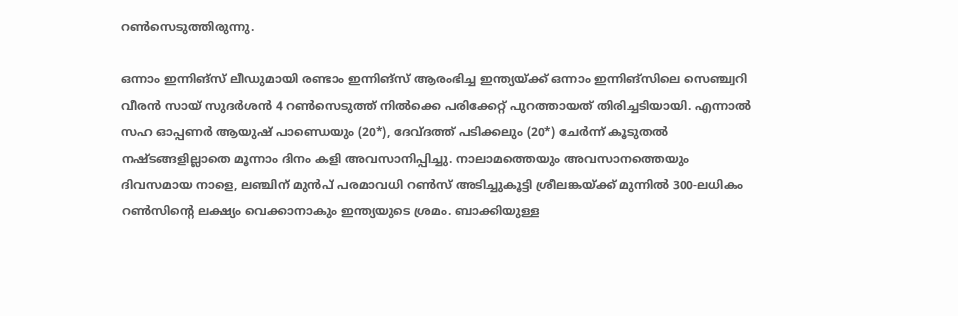റൺസെടുത്തിരുന്നു.

ഒന്നാം ഇന്നിങ്സ് ലീഡുമായി രണ്ടാം ഇന്നിങ്സ് ആരംഭിച്ച ഇന്ത്യയ്ക്ക് ഒന്നാം ഇന്നിങ്സിലെ സെഞ്ച്വറി വീരൻ സായ് സുദർശൻ 4 റൺസെടുത്ത് നിൽക്കെ പരിക്കേറ്റ് പുറത്തായത് തിരിച്ചടിയായി. എന്നാൽ സഹ ഓപ്പണർ ആയുഷ് പാണ്ഡെയും (20*), ദേവ്ദത്ത് പടിക്കലും (20*) ചേർന്ന് കൂടുതൽ നഷ്ടങ്ങളില്ലാതെ മൂന്നാം ദിനം കളി അവസാനിപ്പിച്ചു. നാലാമത്തെയും അവസാനത്തെയും ദിവസമായ നാളെ, ലഞ്ചിന് മുൻപ് പരമാവധി റൺസ് അടിച്ചുകൂട്ടി ശ്രീലങ്കയ്ക്ക് മുന്നിൽ 300-ലധികം റൺസിന്‍റെ ലക്ഷ്യം വെക്കാനാകും ഇന്ത്യയുടെ ശ്രമം. ബാക്കിയുള്ള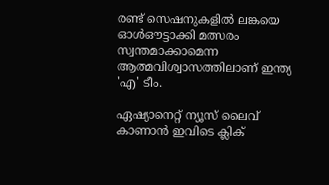രണ്ട് സെഷനുകളിൽ ലങ്കയെ ഓൾഔട്ടാക്കി മത്സരം സ്വന്തമാക്കാമെന്ന ആത്മവിശ്വാസത്തിലാണ് ഇന്ത്യ 'എ' ടീം.

ഏഷ്യാനെറ്റ് ന്യൂസ് ലൈവ് കാണാന്‍ ഇവിടെ ക്ലിക്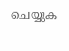ചെയ്യുക